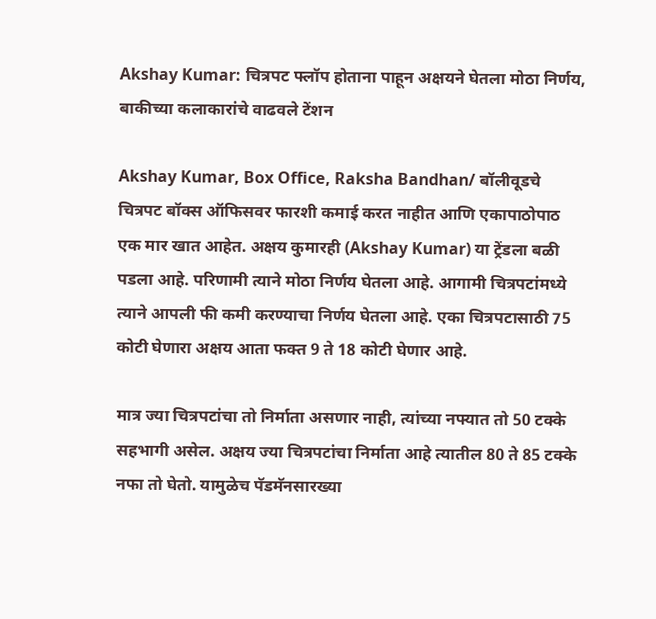Akshay Kumar: चित्रपट फ्लॉप होताना पाहून अक्षयने घेतला मोठा निर्णय, बाकीच्या कलाकारांचे वाढवले टेंशन

Akshay Kumar, Box Office, Raksha Bandhan/ बॉलीवूडचे चित्रपट बॉक्स ऑफिसवर फारशी कमाई करत नाहीत आणि एकापाठोपाठ एक मार खात आहेत. अक्षय कुमारही (Akshay Kumar) या ट्रेंडला बळी पडला आहे. परिणामी त्याने मोठा निर्णय घेतला आहे. आगामी चित्रपटांमध्ये त्याने आपली फी कमी करण्याचा निर्णय घेतला आहे. एका चित्रपटासाठी 75 कोटी घेणारा अक्षय आता फक्त 9 ते 18 कोटी घेणार आहे.

मात्र ज्या चित्रपटांचा तो निर्माता असणार नाही, त्यांच्या नफ्यात तो 50 टक्के सहभागी असेल. अक्षय ज्या चित्रपटांचा निर्माता आहे त्यातील 80 ते 85 टक्के नफा तो घेतो. यामुळेच पॅडमॅनसारख्या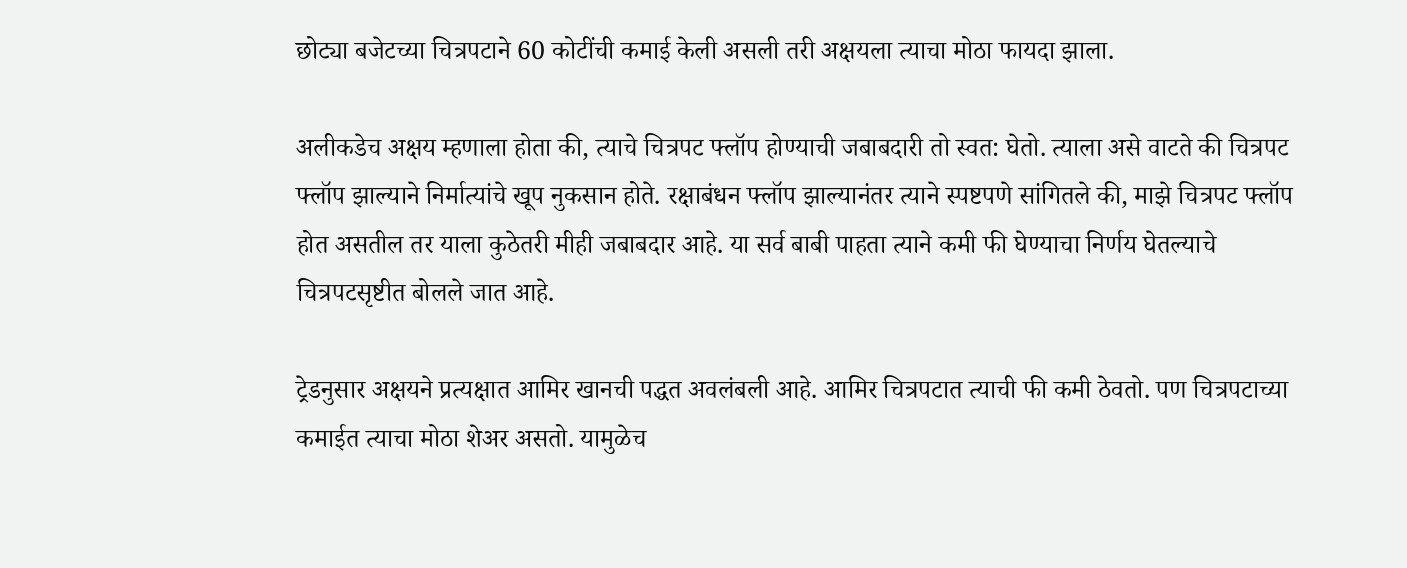छोट्या बजेटच्या चित्रपटाने 60 कोटींची कमाई केली असली तरी अक्षयला त्याचा मोठा फायदा झाला.

अलीकडेच अक्षय म्हणाला होता की, त्याचे चित्रपट फ्लॉप होण्याची जबाबदारी तो स्वत: घेतो. त्याला असे वाटते की चित्रपट फ्लॉप झाल्याने निर्मात्यांचे खूप नुकसान होते. रक्षाबंधन फ्लॉप झाल्यानंतर त्याने स्पष्टपणे सांगितले की, माझे चित्रपट फ्लॉप होत असतील तर याला कुठेतरी मीही जबाबदार आहे. या सर्व बाबी पाहता त्याने कमी फी घेण्याचा निर्णय घेतल्याचे चित्रपटसृष्टीत बोलले जात आहे.

ट्रेडनुसार अक्षयने प्रत्यक्षात आमिर खानची पद्धत अवलंबली आहे. आमिर चित्रपटात त्याची फी कमी ठेवतो. पण चित्रपटाच्या कमाईत त्याचा मोठा शेअर असतो. यामुळेच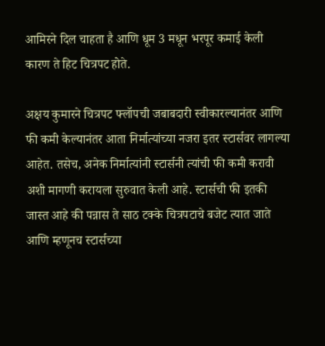आमिरने दिल चाहता है आणि धूम 3 मधून भरपूर कमाई केली कारण ते हिट चित्रपट होते.

अक्षय कुमारने चित्रपट फ्लॉपची जबाबदारी स्वीकारल्यानंतर आणि फी कमी केल्यानंतर आता निर्मात्यांच्या नजरा इतर स्टार्सवर लागल्या आहेत. तसेच, अनेक निर्मात्यांनी स्टार्सनी त्यांची फी कमी करावी अशी मागणी करायला सुरुवात केली आहे. स्टार्सची फी इतकी जास्त आहे की पन्नास ते साठ टक्के चित्रपटाचे बजेट त्यात जाते आणि म्हणूनच स्टार्सच्या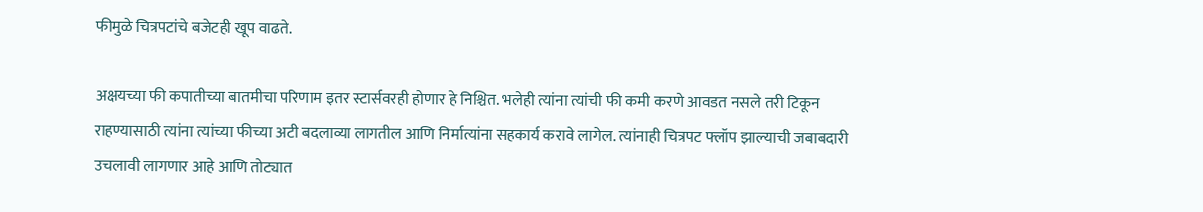फीमुळे चित्रपटांचे बजेटही खूप वाढते.

अक्षयच्या फी कपातीच्या बातमीचा परिणाम इतर स्टार्सवरही होणार हे निश्चित. भलेही त्यांना त्यांची फी कमी करणे आवडत नसले तरी टिकून राहण्यासाठी त्यांना त्यांच्या फीच्या अटी बदलाव्या लागतील आणि निर्मात्यांना सहकार्य करावे लागेल. त्यांनाही चित्रपट फ्लॉप झाल्याची जबाबदारी उचलावी लागणार आहे आणि तोट्यात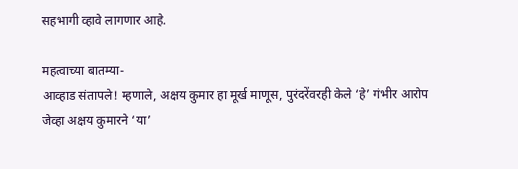सहभागी व्हावे लागणार आहे.

महत्वाच्या बातम्या-
आव्हाड संतापले! म्हणाले, अक्षय कुमार हा मूर्ख माणूस, पुरंदरेंवरही केले ‘हे’ गंभीर आरोप
जेव्हा अक्षय कुमारने ‘या’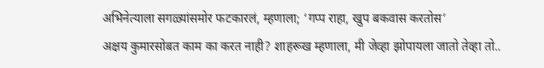अभिनेत्याला सगळ्यांसमोर फटकारलं, म्हणाला; ‘गप्प राहा, खुप बकवास करतोस’
अक्षय कुमारसोबत काम का करत नाही? शाहरूख म्हणाला, मी जेव्हा झोपायला जातो तेव्हा तो..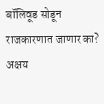बॉलिवूड सोडून राजकारणात जाणार का? अक्षय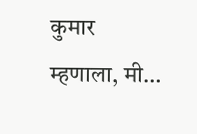कुमार म्हणाला, मी…